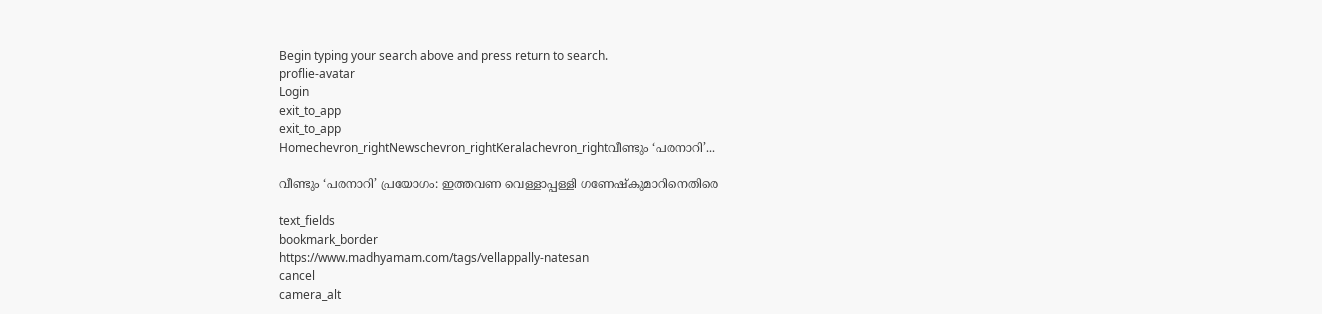Begin typing your search above and press return to search.
proflie-avatar
Login
exit_to_app
exit_to_app
Homechevron_rightNewschevron_rightKeralachevron_rightവീണ്ടും ‘പരനാറി’...

വീണ്ടും ‘പരനാറി’ പ്രയോഗം: ഇത്തവണ വെള്ളാപ്പള്ളി ഗണേഷ്കുമാറിനെതിരെ

text_fields
bookmark_border
https://www.madhyamam.com/tags/vellappally-natesan
cancel
camera_alt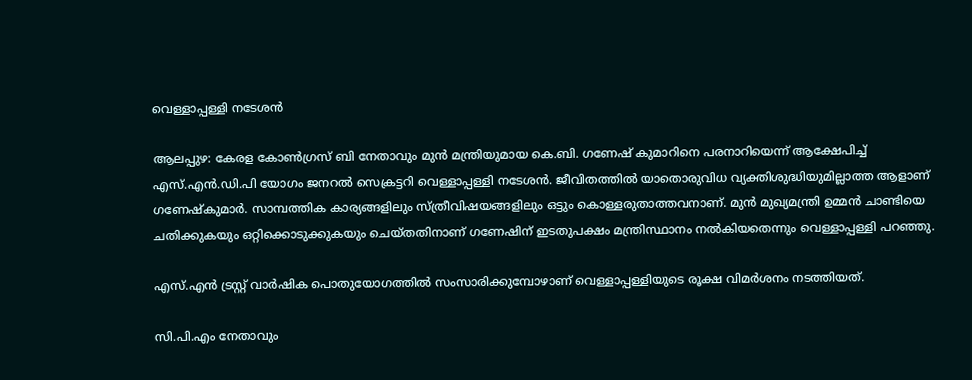വെള്ളാപ്പള്ളി നടേശൻ

ആലപ്പുഴ: കേരള കോൺഗ്രസ് ബി നേതാവും മുന്‍ മന്ത്രിയുമായ കെ.ബി. ഗണേഷ് കുമാറിനെ പരനാറിയെന്ന് ആക്ഷേപിച്ച് എസ്.എൻ.ഡി.പി യോഗം ജനറല്‍ സെക്രട്ടറി വെള്ളാപ്പള്ളി നടേശന്‍. ജീവിതത്തില്‍ യാതൊരുവിധ വ്യക്തിശുദ്ധിയുമില്ലാത്ത ആളാണ് ഗണേഷ്‍കുമാർ. സാമ്പത്തിക കാര്യങ്ങളിലും സ്ത്രീവിഷയങ്ങളിലും ഒട്ടും കൊള്ളരുതാത്തവനാണ്. മുന്‍ മുഖ്യമന്ത്രി ഉമ്മന്‍ ചാണ്ടിയെ ചതിക്കുകയും ഒറ്റിക്കൊടുക്കുകയും ചെയ്തതിനാണ് ഗണേഷിന് ഇടതുപക്ഷം മന്ത്രിസ്ഥാനം നല്‍കിയതെന്നും വെള്ളാപ്പള്ളി പറഞ്ഞു.

എസ്.എന്‍ ട്രസ്റ്റ് വാര്‍ഷിക പൊതുയോഗത്തില്‍ സംസാരിക്കുമ്പോഴാണ് വെള്ളാപ്പള്ളിയുടെ രൂക്ഷ വിമര്‍ശനം നടത്തിയത്.

സി.പി.എം നേതാവും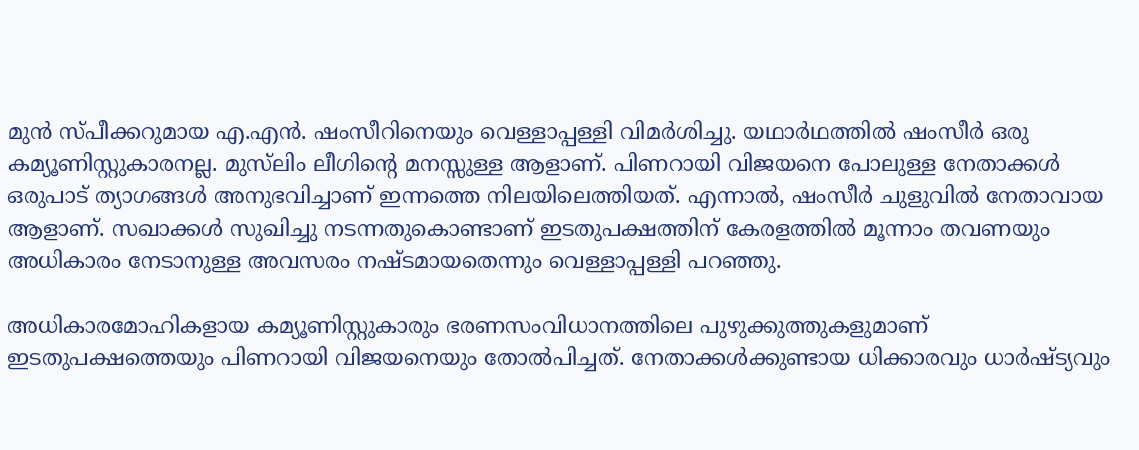മുന്‍ സ്പീക്കറുമായ എ.എന്‍. ഷംസീറിനെയും വെള്ളാപ്പള്ളി വിമർശിച്ചു. യഥാർഥത്തില്‍ ഷംസീർ ഒരു കമ്യൂണിസ്റ്റുകാരനല്ല. മുസ്‍ലിം ലീഗിന്റെ മനസ്സുള്ള ആളാണ്. പിണറായി വിജയനെ പോലുള്ള നേതാക്കള്‍ ഒരുപാട് ത്യാഗങ്ങള്‍ അനുഭവിച്ചാണ് ഇന്നത്തെ നിലയിലെത്തിയത്. എന്നാല്‍, ഷംസീര്‍ ചുളുവില്‍ നേതാവായ ആളാണ്. സഖാക്കള്‍ സുഖിച്ചു നടന്നതുകൊണ്ടാണ് ഇടതുപക്ഷത്തിന് കേരളത്തില്‍ മൂന്നാം തവണയും അധികാരം നേടാനുള്ള അവസരം നഷ്ടമായതെന്നും വെള്ളാപ്പള്ളി പറഞ്ഞു.

അധികാരമോഹികളായ കമ്യൂണിസ്റ്റുകാരും ഭരണസംവിധാനത്തിലെ പുഴുക്കുത്തുകളുമാണ് ഇടതുപക്ഷത്തെയും പിണറായി വിജയനെയും തോൽപിച്ചത്. നേതാക്കള്‍ക്കുണ്ടായ ധിക്കാരവും ധാര്‍ഷ്ട്യവും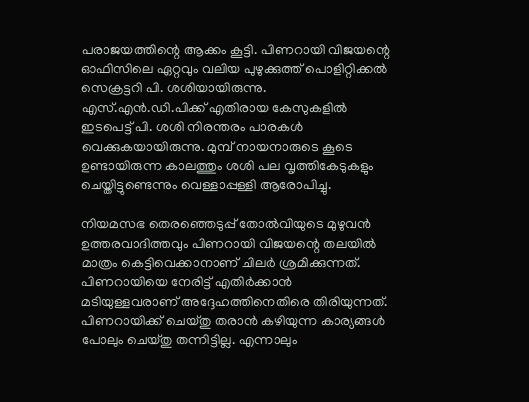പരാജയത്തിന്റെ ആക്കം കൂട്ടി. പിണറായി വിജയന്റെ ഓഫിസിലെ ഏറ്റവും വലിയ പുഴുക്കുത്ത് പൊളിറ്റിക്കല്‍ സെക്രട്ടറി പി. ശശിയായിരുന്നു. എസ്.എൻ.ഡി.പിക്ക് എതിരായ കേസുകളില്‍ ഇടപെട്ട് പി. ശശി നിരന്തരം പാരകള്‍ വെക്കുകയായിരുന്നു. മുമ്പ് നായനാരുടെ കൂടെ ഉണ്ടായിരുന്ന കാലത്തും ശശി പല വൃത്തികേടുകളും ചെയ്തിട്ടുണ്ടെന്നും വെള്ളാപ്പള്ളി ആരോപിച്ചു.

നിയമസഭ തെരഞ്ഞെടുപ്പ് തോല്‍വിയുടെ മുഴുവന്‍ ഉത്തരവാദിത്തവും പിണറായി വിജയന്റെ തലയില്‍ മാത്രം കെട്ടിവെക്കാനാണ് ചിലര്‍ ശ്രമിക്കുന്നത്. പിണറായിയെ നേരിട്ട് എതിര്‍ക്കാന്‍ മടിയുള്ളവരാണ് അദ്ദേഹത്തിനെതിരെ തിരിയുന്നത്. പിണറായിക്ക് ചെയ്തു തരാന്‍ കഴിയുന്ന കാര്യങ്ങള്‍ പോലും ചെയ്തു തന്നിട്ടില്ല. എന്നാലും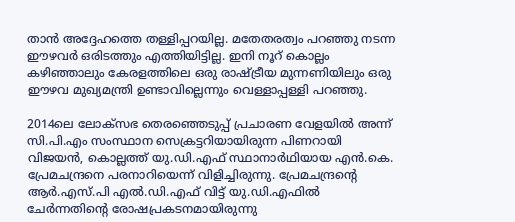താന്‍ അദ്ദേഹത്തെ തള്ളിപ്പറയില്ല. മതേതരത്വം പറഞ്ഞു നടന്ന ഈഴവര്‍ ഒരിടത്തും എത്തിയിട്ടില്ല. ഇനി നൂറ് കൊല്ലം കഴിഞ്ഞാലും കേരളത്തിലെ ഒരു രാഷ്ട്രീയ മുന്നണിയിലും ഒരു ഈഴവ മുഖ്യമന്ത്രി ഉണ്ടാവില്ലെന്നും വെള്ളാപ്പള്ളി പറഞ്ഞു.

2014ലെ ലോക്‌സഭ തെരഞ്ഞെടുപ്പ് പ്രചാരണ വേളയിൽ അന്ന് സി.പി.എം സംസ്ഥാന സെക്രട്ടറിയായിരുന്ന പിണറായി വിജയന്‍, കൊല്ലത്ത് യു.ഡി.എഫ് സ്ഥാനാര്‍ഥിയായ എന്‍.കെ. പ്രേമചന്ദ്രനെ പരനാറിയെന്ന് വിളിച്ചിരുന്നു. പ്രേമചന്ദ്രന്റെ ആർ.എസ്.പി എൽ.ഡി.എഫ് വിട്ട് യു.ഡി.എഫിൽ ചേർന്നതിന്റെ രോഷപ്രകടനമായിരുന്നു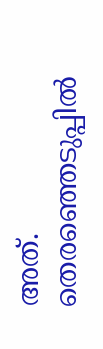അത്. തെരഞ്ഞെടുപ്പിൽ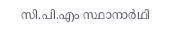സി.പി.എം സ്ഥാനാർഥി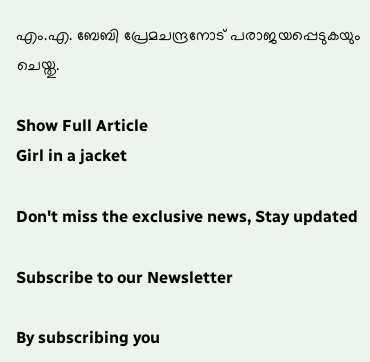എം.എ. ബേബി പ്രേമചന്ദ്രനോട് പരാജയപ്പെടുകയും ചെയ്തു.

Show Full Article
Girl in a jacket

Don't miss the exclusive news, Stay updated

Subscribe to our Newsletter

By subscribing you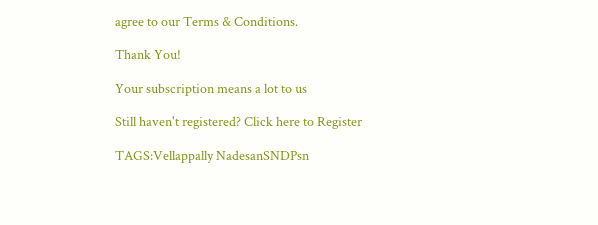agree to our Terms & Conditions.

Thank You!

Your subscription means a lot to us

Still haven't registered? Click here to Register

TAGS:Vellappally NadesanSNDPsn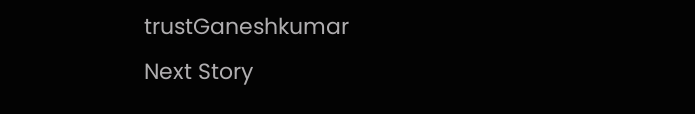trustGaneshkumar
Next Story